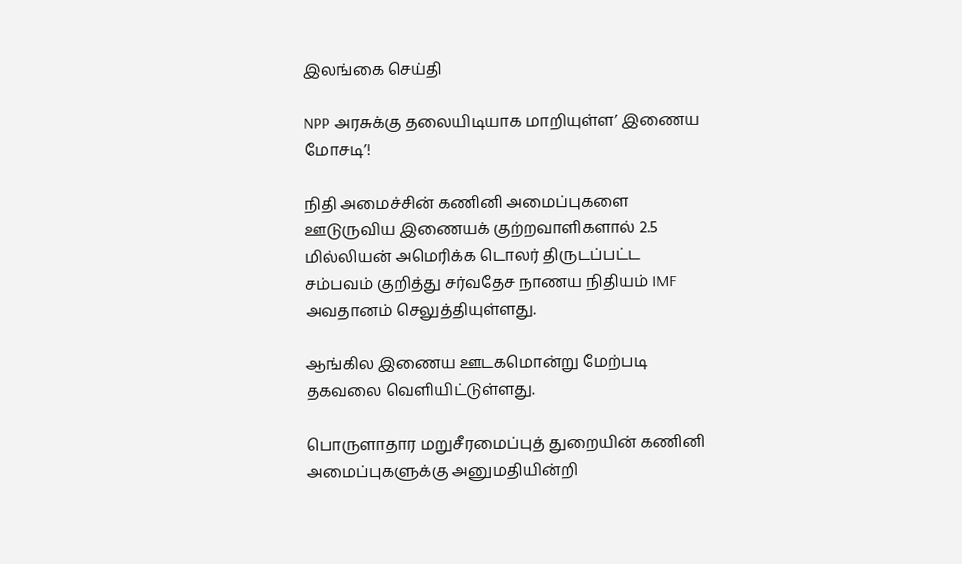இலங்கை செய்தி

NPP அரசுக்கு தலையிடியாக மாறியுள்ள’ இணைய மோசடி’!

நிதி அமைச்சின் கணினி அமைப்புகளை ஊடுருவிய இணையக் குற்றவாளிகளால் 2.5 மில்லியன் அமெரிக்க டொலர் திருடப்பட்ட சம்பவம் குறித்து சர்வதேச நாணய நிதியம் IMF அவதானம் செலுத்தியுள்ளது.

ஆங்கில இணைய ஊடகமொன்று மேற்படி தகவலை வெளியிட்டுள்ளது.

பொருளாதார மறுசீரமைப்புத் துறையின் கணினி அமைப்புகளுக்கு அனுமதியின்றி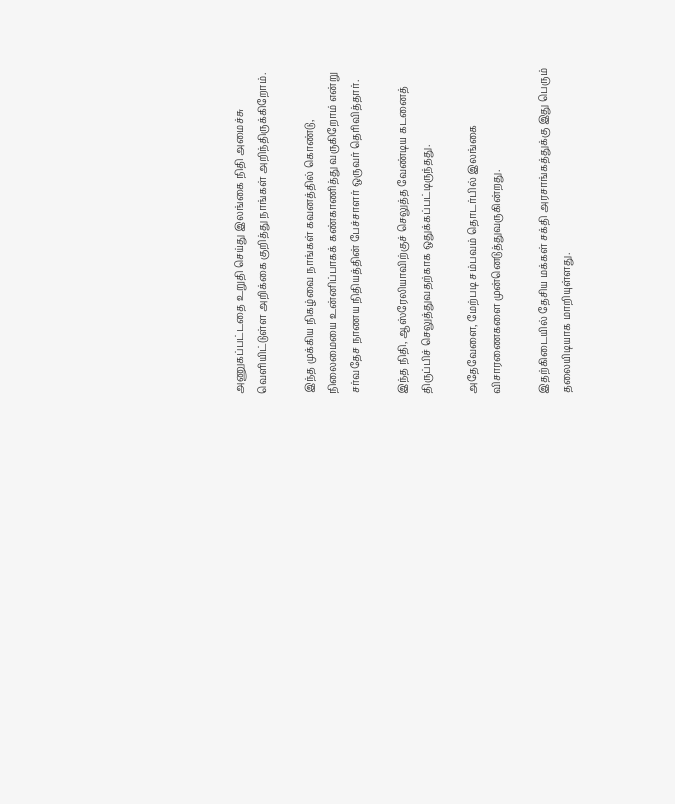அணுகப்பட்டதை உறுதி செய்து இலங்கை நிதி அமைச்சு வெளியிட்டுள்ள அறிக்கை குறித்து நாங்கள் அறிந்திருக்கிறோம்.

இந்த முக்கிய நிகழ்வை நாங்கள் கவனத்தில் கொண்டு, நிலைமையை உன்னிப்பாகக் கண்காணித்து வருகிறோம் என்று சர்வதேச நாணய நிதியத்தின் பேச்சாளர் ஒருவர் தெரிவித்தார்.

இந்த நிதி, ஆஸ்ரேலியாவிற்குச் செலுத்த வேண்டிய கடனைத் திருப்பிச் செலுத்துவதற்காக ஒதுக்கப்பட்டிருந்தது.

அதேவேளை, மேற்படி சம்பவம் தொடர்பில் இலங்கை விசாரணைகளை முன்னெடுத்துவருகின்றது.

இதற்கிடையில் தேசிய மக்கள் சக்தி அரசாங்கத்துக்கு இது பெரும் தலையிடியாக மாறியுள்ளது.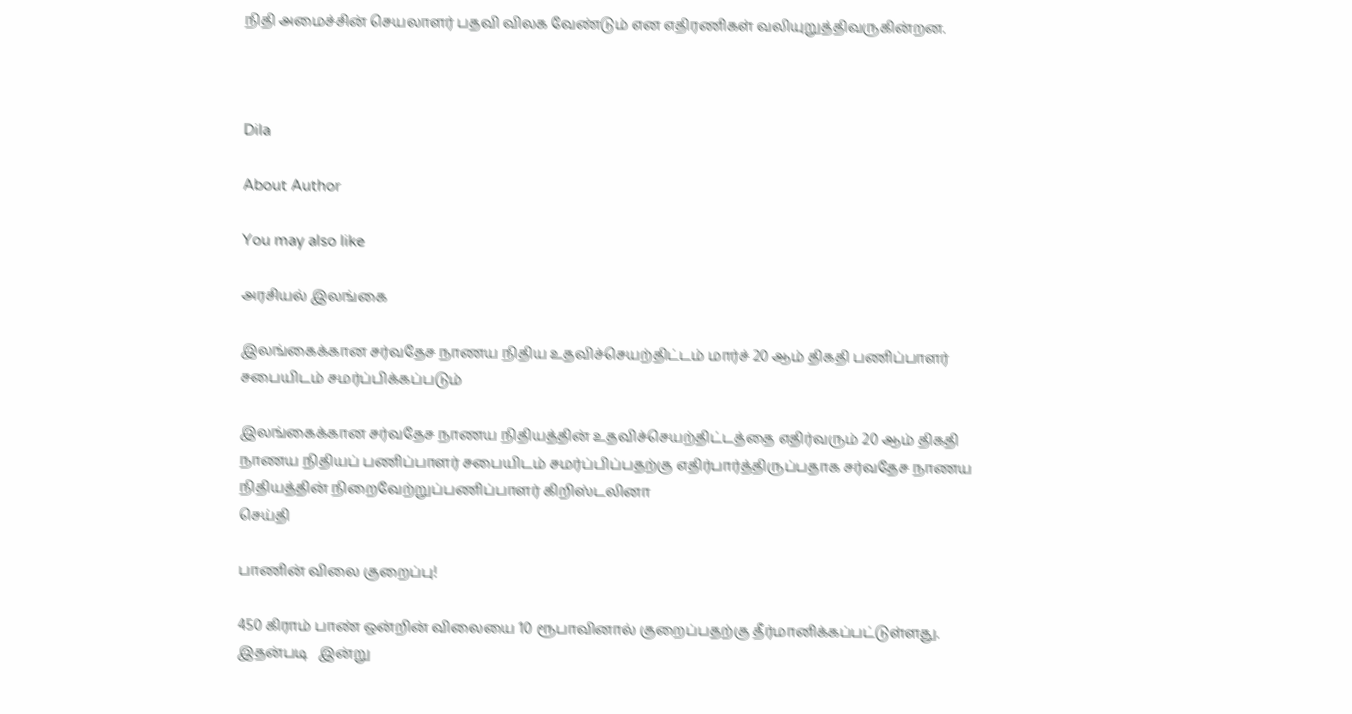நிதி அமைச்சின் செயலாளர் பதவி விலக வேண்டும் என எதிரணிகள் வலியுறுத்திவருகின்றன.



Dila

About Author

You may also like

அரசியல் இலங்கை

இலங்கைக்கான சர்வதேச நாணய நிதிய உதவிச்செயற்திட்டம் மார்ச் 20 ஆம் திகதி பணிப்பாளர் சபையிடம் சமர்ப்பிக்கப்படும்

இலங்கைக்கான சர்வதேச நாணய நிதியத்தின் உதவிச்செயற்திட்டத்தை எதிர்வரும் 20 ஆம் திகதி நாணய நிதியப் பணிப்பாளர் சபையிடம் சமர்ப்பிப்பதற்கு எதிர்பார்த்திருப்பதாக சர்வதேச நாணய நிதியத்தின் நிறைவேற்றுப்பணிப்பாளர் கிறிஸ்டலினா
செய்தி

பாணின் விலை குறைப்பு!

450 கிராம் பாண் ஒன்றின் விலையை 10 ரூபாவினால் குறைப்பதற்கு தீர்மானிக்கப்பட்டுள்ளது. இதன்படி   இன்று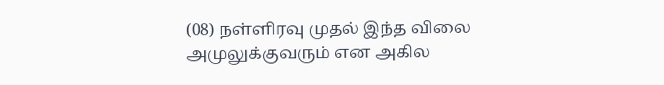(08) நள்ளிரவு முதல் இந்த விலை அமுலுக்குவரும் என அகில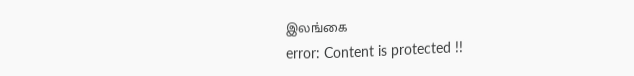இலங்கை
error: Content is protected !!